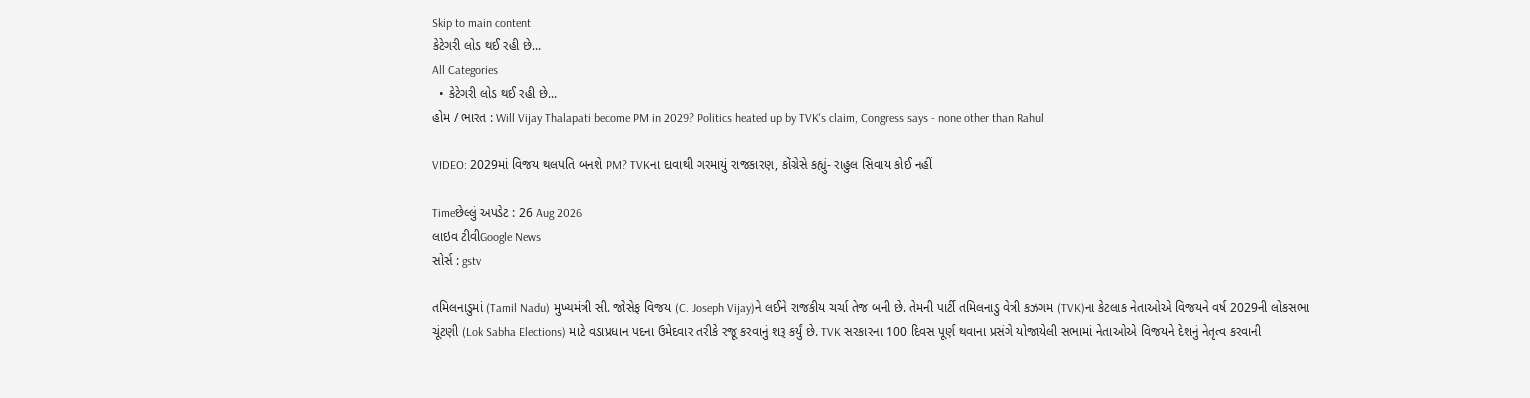Skip to main content
કેટેગરી લોડ થઈ રહી છે...
All Categories
  • કેટેગરી લોડ થઈ રહી છે...
હોમ / ભારત : Will Vijay Thalapati become PM in 2029? Politics heated up by TVK's claim, Congress says - none other than Rahul

VIDEO: 2029માં વિજય થલપતિ બનશે PM? TVKના દાવાથી ગરમાયું રાજકારણ, કોંગ્રેસે કહ્યું- રાહુલ સિવાય કોઈ નહીં

Timeછેલ્લું અપડેટ : 26 Aug 2026
લાઇવ ટીવીGoogle News
સોર્સ : gstv

તમિલનાડુમાં (Tamil Nadu) મુખ્યમંત્રી સી. જોસેફ વિજય (C. Joseph Vijay)ને લઈને રાજકીય ચર્ચા તેજ બની છે. તેમની પાર્ટી તમિલનાડુ વેત્રી કઝગમ (TVK)ના કેટલાક નેતાઓએ વિજયને વર્ષ 2029ની લોકસભા ચૂંટણી (Lok Sabha Elections) માટે વડાપ્રધાન પદના ઉમેદવાર તરીકે રજૂ કરવાનું શરૂ કર્યું છે. TVK સરકારના 100 દિવસ પૂર્ણ થવાના પ્રસંગે યોજાયેલી સભામાં નેતાઓએ વિજયને દેશનું નેતૃત્વ કરવાની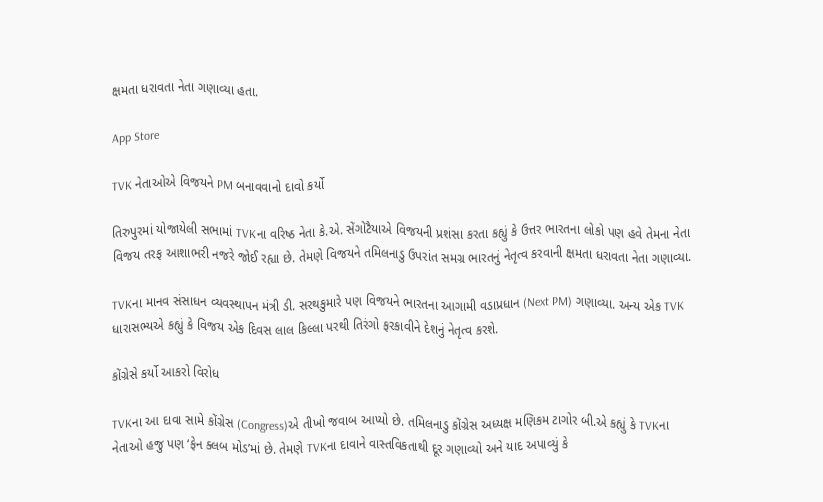ક્ષમતા ધરાવતા નેતા ગણાવ્યા હતા.

App Store

TVK નેતાઓએ વિજયને PM બનાવવાનો દાવો કર્યો

તિરુપુરમાં યોજાયેલી સભામાં TVKના વરિષ્ઠ નેતા કે.એ. સેંગોટૈયાએ વિજયની પ્રશંસા કરતા કહ્યું કે ઉત્તર ભારતના લોકો પણ હવે તેમના નેતા વિજય તરફ આશાભરી નજરે જોઈ રહ્યા છે. તેમણે વિજયને તમિલનાડુ ઉપરાંત સમગ્ર ભારતનું નેતૃત્વ કરવાની ક્ષમતા ધરાવતા નેતા ગણાવ્યા.

TVKના માનવ સંસાધન વ્યવસ્થાપન મંત્રી ડી. સરથકુમારે પણ વિજયને ભારતના આગામી વડાપ્રધાન (Next PM) ગણાવ્યા. અન્ય એક TVK ધારાસભ્યએ કહ્યું કે વિજય એક દિવસ લાલ કિલ્લા પરથી તિરંગો ફરકાવીને દેશનું નેતૃત્વ કરશે.

કોંગ્રેસે કર્યો આકરો વિરોધ

TVKના આ દાવા સામે કોંગ્રેસ (Congress)એ તીખો જવાબ આપ્યો છે. તમિલનાડુ કોંગ્રેસ અધ્યક્ષ મણિકમ ટાગોર બી.એ કહ્યું કે TVKના નેતાઓ હજુ પણ ‘ફેન ક્લબ મોડ’માં છે. તેમણે TVKના દાવાને વાસ્તવિકતાથી દૂર ગણાવ્યો અને યાદ અપાવ્યું કે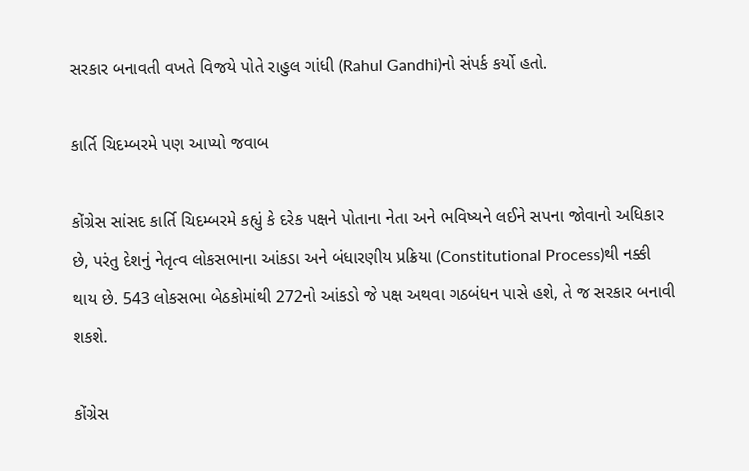સરકાર બનાવતી વખતે વિજયે પોતે રાહુલ ગાંધી (Rahul Gandhi)નો સંપર્ક કર્યો હતો.

કાર્તિ ચિદમ્બરમે પણ આપ્યો જવાબ

કોંગ્રેસ સાંસદ કાર્તિ ચિદમ્બરમે કહ્યું કે દરેક પક્ષને પોતાના નેતા અને ભવિષ્યને લઈને સપના જોવાનો અધિકાર છે, પરંતુ દેશનું નેતૃત્વ લોકસભાના આંકડા અને બંધારણીય પ્રક્રિયા (Constitutional Process)થી નક્કી થાય છે. 543 લોકસભા બેઠકોમાંથી 272નો આંકડો જે પક્ષ અથવા ગઠબંધન પાસે હશે, તે જ સરકાર બનાવી શકશે.

કોંગ્રેસ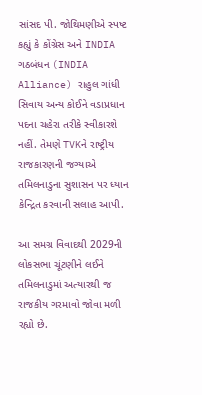સાંસદ પી. જોથિમણીએ સ્પષ્ટ કહ્યું કે કોંગ્રેસ અને INDIA ગઠબંધન (INDIA Alliance) રાહુલ ગાંધી સિવાય અન્ય કોઈને વડાપ્રધાન પદના ચહેરા તરીકે સ્વીકારશે નહીં. તેમણે TVKને રાષ્ટ્રીય રાજકારણની જગ્યાએ તમિલનાડુના સુશાસન પર ધ્યાન કેન્દ્રિત કરવાની સલાહ આપી.

આ સમગ્ર વિવાદથી 2029ની લોકસભા ચૂંટણીને લઈને તમિલનાડુમાં અત્યારથી જ રાજકીય ગરમાવો જોવા મળી રહ્યો છે.